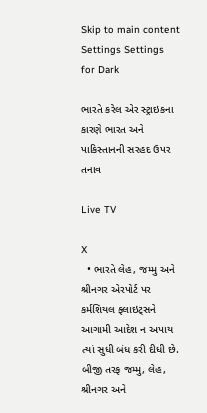Skip to main content
Settings Settings for Dark

ભારતે કરેલ એર સ્ટ્રાઇકના કારણે ભારત અને પાકિસ્તાનની સરહદ ઉપર તનાવ

Live TV

X
  • ભારતે લેહ, જમ્મુ અને શ્રીનગર એરપોર્ટ પર કર્મશિયલ ફ્લાઇટ્સને આગામી આદેશ ન અપાય ત્યાં સુધી બંધ કરી દીધી છે. બીજી તરફ જમ્મુ, લેહ, શ્રીનગર અને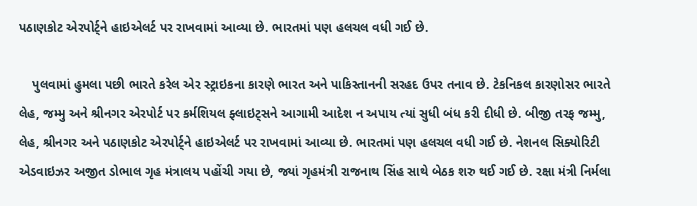પઠાણકોટ એરપોર્ટ્ને હાઇએલર્ટ પર રાખવામાં આવ્યા છે. ભારતમાં પણ હલચલ વધી ગઈ છે.

    પુલવામાં હુમલા પછી ભારતે કરેલ એર સ્ટ્રાઇકના કારણે ભારત અને પાકિસ્તાનની સરહદ ઉપર તનાવ છે. ટેકનિકલ કારણોસર ભારતે લેહ, જમ્મુ અને શ્રીનગર એરપોર્ટ પર કર્મશિયલ ફ્લાઇટ્સને આગામી આદેશ ન અપાય ત્યાં સુધી બંધ કરી દીધી છે. બીજી તરફ જમ્મુ, લેહ, શ્રીનગર અને પઠાણકોટ એરપોર્ટ્ને હાઇએલર્ટ પર રાખવામાં આવ્યા છે. ભારતમાં પણ હલચલ વધી ગઈ છે. નેશનલ સિક્યોરિટી એડવાઇઝર અજીત ડોભાલ ગૃહ મંત્રાલય પહોંચી ગયા છે, જ્યાં ગૃહમંત્રી રાજનાથ સિંહ સાથે બેઠક શરુ થઈ ગઈ છે. રક્ષા મંત્રી નિર્મલા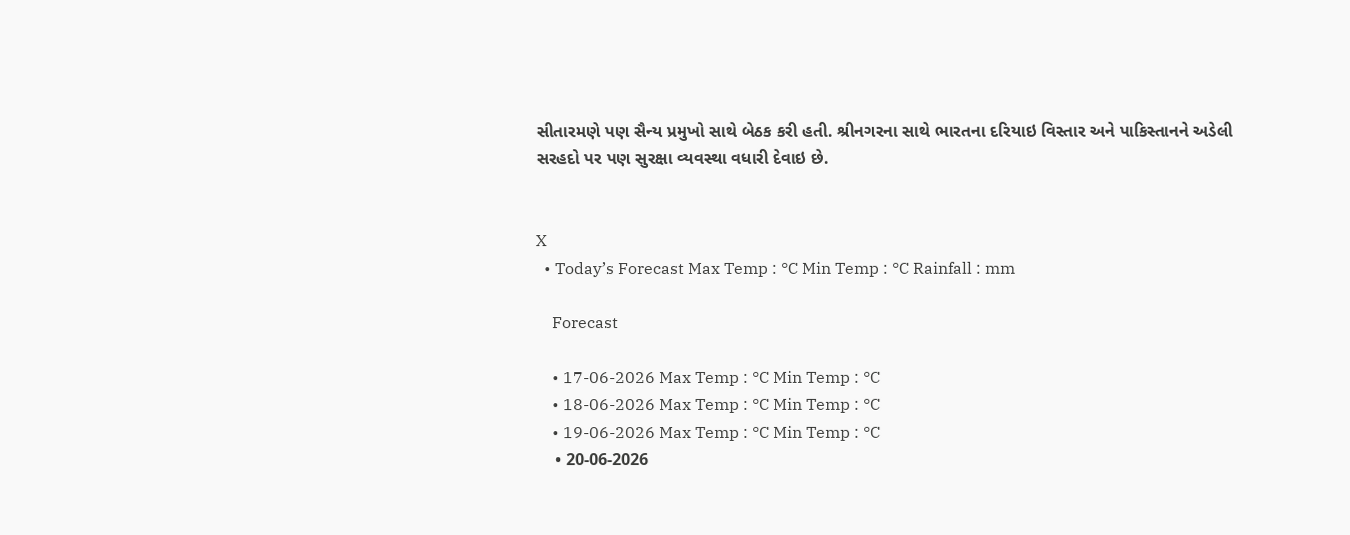સીતારમણે પણ સૈન્ય પ્રમુખો સાથે બેઠક કરી હતી. શ્રીનગરના સાથે ભારતના દરિયાઇ વિસ્તાર અને પાકિસ્તાનને અડેલી સરહદો પર પણ સુરક્ષા વ્યવસ્થા વધારી દેવાઇ છે.


X
  • Today’s Forecast Max Temp : °C Min Temp : °C Rainfall : mm

    Forecast

    • 17-06-2026 Max Temp : °C Min Temp : °C
    • 18-06-2026 Max Temp : °C Min Temp : °C
    • 19-06-2026 Max Temp : °C Min Temp : °C
    • 20-06-2026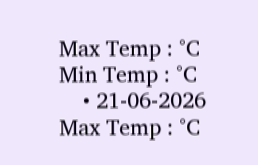Max Temp : °C Min Temp : °C
    • 21-06-2026 Max Temp : °C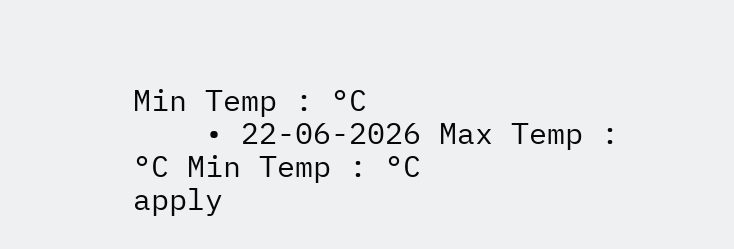Min Temp : °C
    • 22-06-2026 Max Temp : °C Min Temp : °C
apply